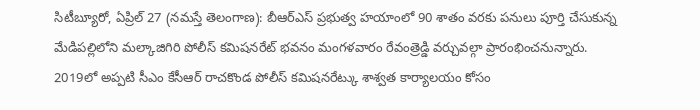సిటీబ్యూరో, ఏప్రిల్ 27 (నమస్తే తెలంగాణ): బీఆర్ఎస్ ప్రభుత్వ హయాంలో 90 శాతం వరకు పనులు పూర్తి చేసుకున్న మేడిపల్లిలోని మల్కాజిగిరి పోలీస్ కమిషనరేట్ భవనం మంగళవారం రేవంత్రెడ్డి వర్చువల్గా ప్రారంభించనున్నారు. 2019లో అప్పటి సీఎం కేసీఆర్ రాచకొండ పోలీస్ కమిషనరేట్కు శాశ్వత కార్యాలయం కోసం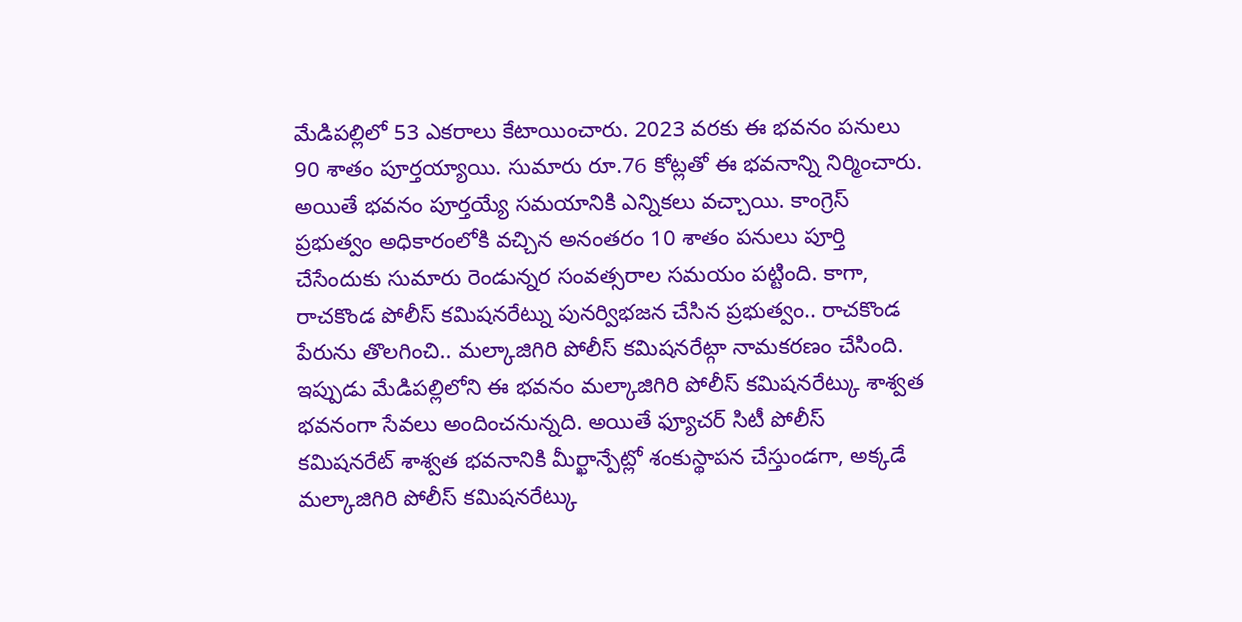మేడిపల్లిలో 53 ఎకరాలు కేటాయించారు. 2023 వరకు ఈ భవనం పనులు 90 శాతం పూర్తయ్యాయి. సుమారు రూ.76 కోట్లతో ఈ భవనాన్ని నిర్మించారు. అయితే భవనం పూర్తయ్యే సమయానికి ఎన్నికలు వచ్చాయి. కాంగ్రెస్ ప్రభుత్వం అధికారంలోకి వచ్చిన అనంతరం 10 శాతం పనులు పూర్తి చేసేందుకు సుమారు రెండున్నర సంవత్సరాల సమయం పట్టింది. కాగా, రాచకొండ పోలీస్ కమిషనరేట్ను పునర్విభజన చేసిన ప్రభుత్వం.. రాచకొండ పేరును తొలగించి.. మల్కాజిగిరి పోలీస్ కమిషనరేట్గా నామకరణం చేసింది.
ఇప్పుడు మేడిపల్లిలోని ఈ భవనం మల్కాజిగిరి పోలీస్ కమిషనరేట్కు శాశ్వత భవనంగా సేవలు అందించనున్నది. అయితే ఫ్యూచర్ సిటీ పోలీస్ కమిషనరేట్ శాశ్వత భవనానికి మీర్ఖాన్పేట్లో శంకుస్థాపన చేస్తుండగా, అక్కడే మల్కాజిగిరి పోలీస్ కమిషనరేట్కు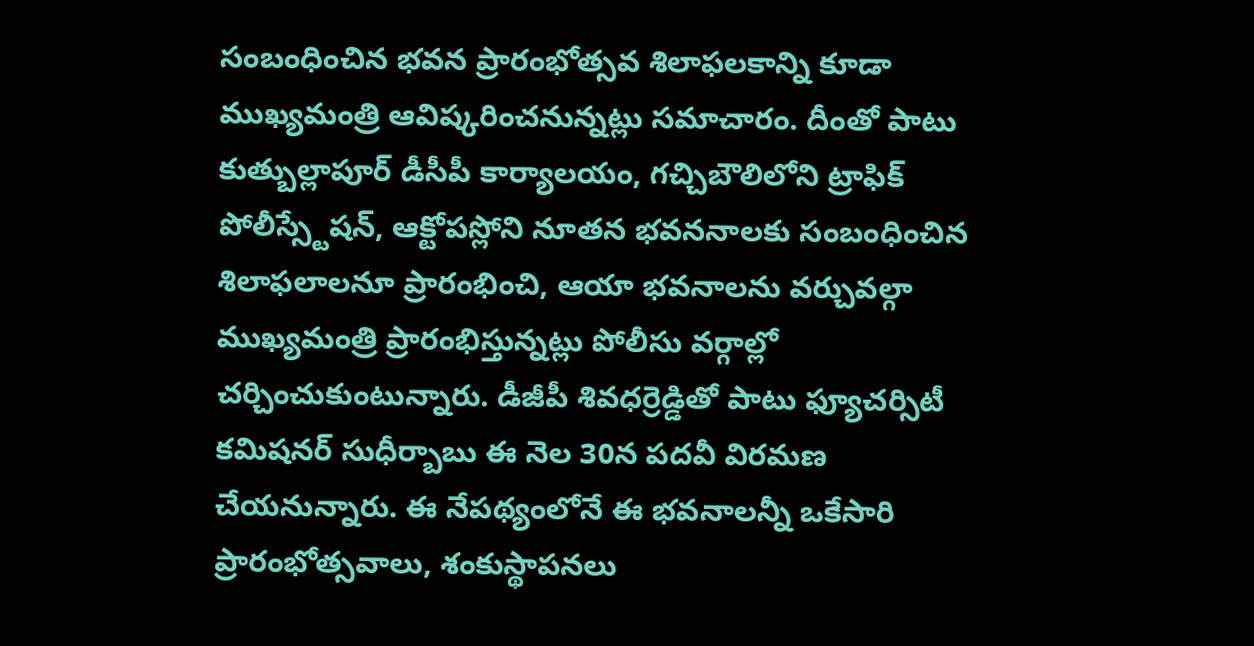సంబంధించిన భవన ప్రారంభోత్సవ శిలాఫలకాన్ని కూడా ముఖ్యమంత్రి ఆవిష్కరించనున్నట్లు సమాచారం. దీంతో పాటు కుత్బుల్లాపూర్ డీసీపీ కార్యాలయం, గచ్చిబౌలిలోని ట్రాఫిక్ పోలీస్స్టేషన్, ఆక్టోపస్లోని నూతన భవననాలకు సంబంధించిన శిలాఫలాలనూ ప్రారంభించి, ఆయా భవనాలను వర్చువల్గా ముఖ్యమంత్రి ప్రారంభిస్తున్నట్లు పోలీసు వర్గాల్లో చర్చించుకుంటున్నారు. డీజీపీ శివధర్రెడ్డితో పాటు ఫ్యూచర్సిటీ కమిషనర్ సుధీర్బాబు ఈ నెల 30న పదవీ విరమణ చేయనున్నారు. ఈ నేపథ్యంలోనే ఈ భవనాలన్నీ ఒకేసారి ప్రారంభోత్సవాలు, శంకుస్థాపనలు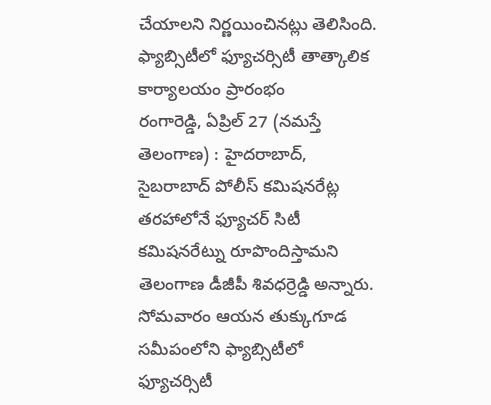చేయాలని నిర్ణయించినట్లు తెలిసింది.
ఫ్యాబ్సిటీలో ఫ్యూచర్సిటీ తాత్కాలిక కార్యాలయం ప్రారంభం
రంగారెడ్డి, ఏప్రిల్ 27 (నమస్తే తెలంగాణ) : హైదరాబాద్, సైబరాబాద్ పోలీస్ కమిషనరేట్ల తరహాలోనే ఫ్యూచర్ సిటీ కమిషనరేట్ను రూపొందిస్తామని తెలంగాణ డీజీపీ శివధర్రెడ్డి అన్నారు. సోమవారం ఆయన తుక్కుగూడ సమీపంలోని ఫ్యాబ్సిటీలో ఫ్యూచర్సిటీ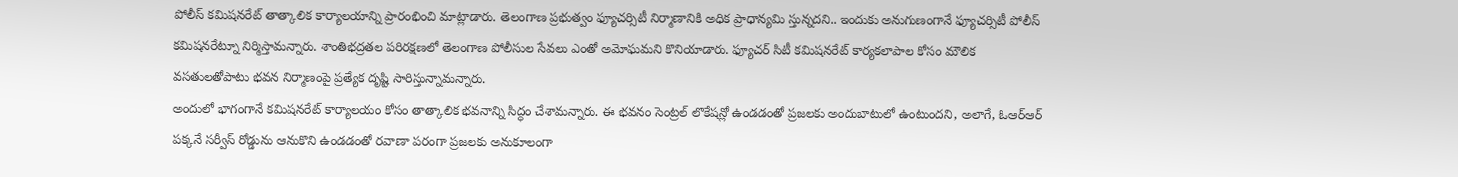పోలీస్ కమిషనరేట్ తాత్కాలిక కార్యాలయాన్ని ప్రారంభించి మాట్లాడారు. తెలంగాణ ప్రభుత్వం ఫ్యూచర్సిటీ నిర్మాణానికి అధిక ప్రాధాన్యమి స్తున్నదని.. ఇందుకు అనుగుణంగానే ఫ్యూచర్సిటీ పోలీస్ కమిషనరేట్నూ నిర్మిస్తామన్నారు. శాంతిభద్రతల పరిరక్షణలో తెలంగాణ పోలీసుల సేవలు ఎంతో అమోఘమని కొనియాడారు. ఫ్యూచర్ సిటీ కమిషనరేట్ కార్యకలాపాల కోసం మౌలిక వసతులతోపాటు భవన నిర్మాణంపై ప్రత్యేక దృష్టి సారిస్తున్నామన్నారు.
అందులో భాగంగానే కమిషనరేట్ కార్యాలయం కోసం తాత్కాలిక భవనాన్ని సిద్ధం చేశామన్నారు. ఈ భవనం సెంట్రల్ లొకేషన్లో ఉండడంతో ప్రజలకు అందుబాటులో ఉంటుందని, అలాగే, ఓఆర్ఆర్ పక్కనే సర్వీస్ రోడ్డును ఆనుకొని ఉండడంతో రవాణా పరంగా ప్రజలకు అనుకూలంగా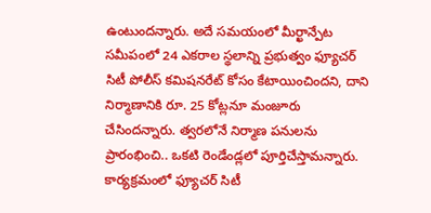ఉంటుందన్నారు. అదే సమయంలో మీర్ఖాన్పేట సమీపంలో 24 ఎకరాల స్థలాన్ని ప్రభుత్వం ఫ్యూచర్ సిటీ పోలీస్ కమిషనరేట్ కోసం కేటాయించిందని, దాని నిర్మాణానికి రూ. 25 కోట్లనూ మంజూరు చేసిందన్నారు. త్వరలోనే నిర్మాణ పనులను ప్రారంభించి.. ఒకటి రెండేండ్లలో పూర్తిచేస్తామన్నారు. కార్యక్రమంలో ఫ్యూచర్ సిటీ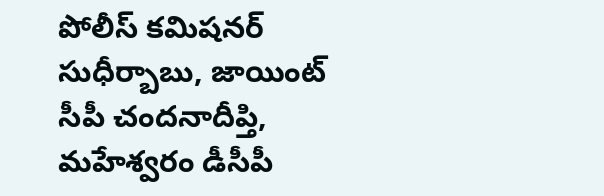పోలీస్ కమిషనర్ సుధీర్బాబు, జాయింట్ సీపీ చందనాదీప్తి, మహేశ్వరం డీసీపీ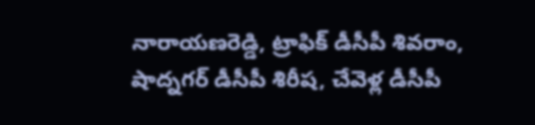నారాయణరెడ్డి, ట్రాఫిక్ డీసీపీ శివరాం, షాద్నగర్ డీసీపీ శిరీష, చేవెళ్ల డీసీపీ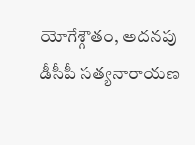యోగేశ్గౌతం, అదనపు డీసీపీ సత్యనారాయణ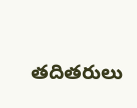తదితరులు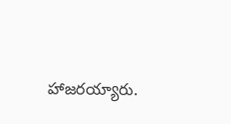హాజరయ్యారు.